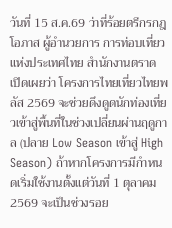วันที่ 15 ส.ค.69 ว่าที่ร้อยตรีกรกฎ โอภาส ผู้อำนวยการ การท่อบเที่ยวแห่งประเทศไทย สำนักงานตราด เปิดเผยว่า โครงการไทยเที่ยวไทยพลัส 2569 จะช่วยดึงดูดนักท่องเที่ยวเข้าสู่พื้นที่ในช่วงเปลี่ยนผ่านฤดูกาล (ปลาย Low Season เข้าสู่ High Season) ถ้าหากโครงการมีกำหนดเริ่มใช้งานตั้งแต่วันที่ 1 ตุลาคม 2569 จะเป็นช่วงรอย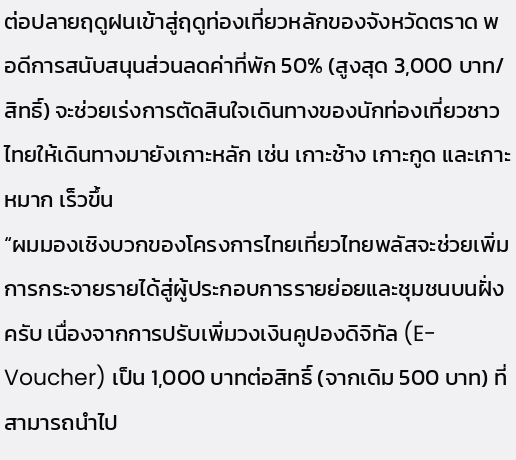ต่อปลายฤดูฝนเข้าสู่ฤดูท่องเที่ยวหลักของจังหวัดตราด พอดีการสนับสนุนส่วนลดค่าที่พัก 50% (สูงสุด 3,000 บาท/สิทธิ์) จะช่วยเร่งการตัดสินใจเดินทางของนักท่องเที่ยวชาวไทยให้เดินทางมายังเกาะหลัก เช่น เกาะช้าง เกาะกูด และเกาะหมาก เร็วขึ้น
“ผมมองเชิงบวกของโครงการไทยเที่ยวไทยพลัสจะช่วยเพิ่มการกระจายรายได้สู่ผู้ประกอบการรายย่อยและชุมชนบนฝั่งครับ เนื่องจากการปรับเพิ่มวงเงินคูปองดิจิทัล (E-Voucher) เป็น 1,000 บาทต่อสิทธิ์ (จากเดิม 500 บาท) ที่สามารถนำไป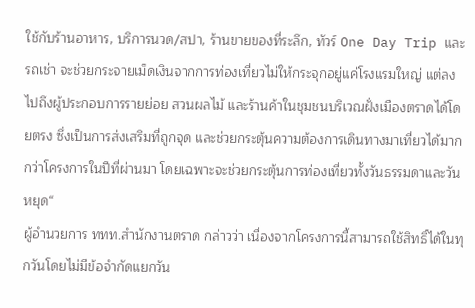ใช้กับร้านอาหาร, บริการนวด/สปา, ร้านขายของที่ระลึก, ทัวร์ One Day Trip และรถเช่า จะช่วยกระจายเม็ดเงินจากการท่องเที่ยวไม่ให้กระจุกอยู่แค่โรงแรมใหญ่ แต่ลงไปถึงผู้ประกอบการรายย่อย สวนผลไม้ และร้านค้าในชุมชนบริเวณฝั่งเมืองตราดได้โดยตรง ซึ่งเป็นการส่งเสริมที่ถูกจุด และช่วยกระตุ้นความต้องการเดินทางมาเที่ยวได้มากกว่าโครงการในปีที่ผ่านมา โดยเฉพาะจะช่วยกระตุ้นการท่องเที่ยวทั้งวันธรรมดาและวันหยุด“
ผู้อำนวยการ ททท.สำนักงานตราด กล่าวว่า เนื่องจากโครงการนี้สามารถใช้สิทธิ์ได้ในทุกวันโดยไม่มีข้อจำกัดแยกวัน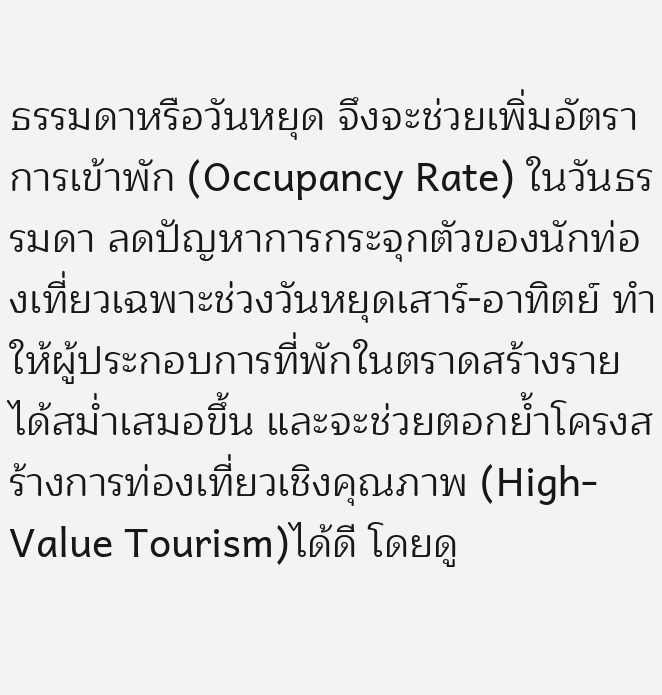ธรรมดาหรือวันหยุด จึงจะช่วยเพิ่มอัตราการเข้าพัก (Occupancy Rate) ในวันธรรมดา ลดปัญหาการกระจุกตัวของนักท่องเที่ยวเฉพาะช่วงวันหยุดเสาร์-อาทิตย์ ทำให้ผู้ประกอบการที่พักในตราดสร้างรายได้สม่ำเสมอขึ้น และจะช่วยตอกย้ำโครงสร้างการท่องเที่ยวเชิงคุณภาพ (High-Value Tourism)ได้ดี โดยดู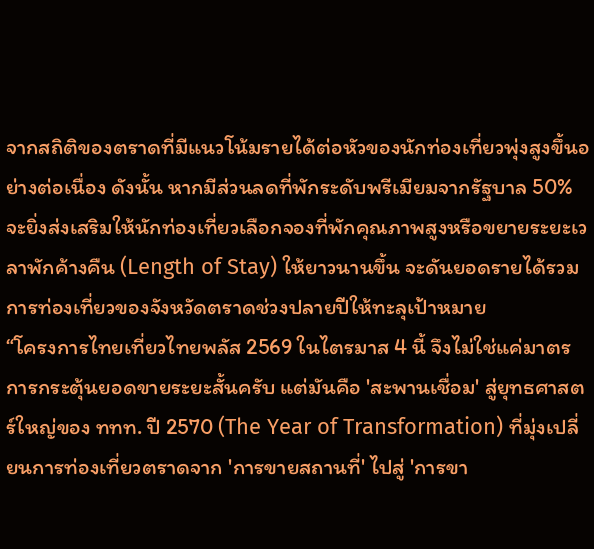จากสถิติของตราดที่มีแนวโน้มรายได้ต่อหัวของนักท่องเที่ยวพุ่งสูงขึ้นอย่างต่อเนื่อง ดังนั้น หากมีส่วนลดที่พักระดับพรีเมียมจากรัฐบาล 50% จะยิ่งส่งเสริมให้นักท่องเที่ยวเลือกจองที่พักคุณภาพสูงหรือขยายระยะเวลาพักค้างคืน (Length of Stay) ให้ยาวนานขึ้น จะดันยอดรายได้รวมการท่องเที่ยวของจังหวัดตราดช่วงปลายปีให้ทะลุเป้าหมาย
“โครงการไทยเที่ยวไทยพลัส 2569 ในไตรมาส 4 นี้ จึงไม่ใช่แค่มาตรการกระตุ้นยอดขายระยะสั้นครับ แต่มันคือ 'สะพานเชื่อม' สู่ยุทธศาสตร์ใหญ่ของ ททท. ปี 2570 (The Year of Transformation) ที่มุ่งเปลี่ยนการท่องเที่ยวตราดจาก 'การขายสถานที่' ไปสู่ 'การขา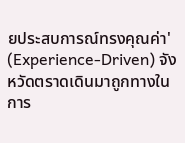ยประสบการณ์ทรงคุณค่า' (Experience-Driven) จังหวัดตราดเดินมาถูกทางในการ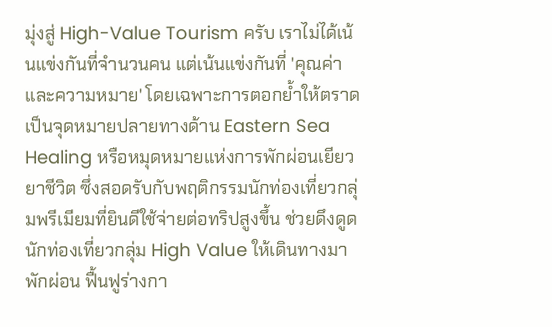มุ่งสู่ High-Value Tourism ครับ เราไม่ได้เน้นแข่งกันที่จำนวนคน แต่เน้นแข่งกันที่ 'คุณค่าและความหมาย' โดยเฉพาะการตอกย้ำให้ตราดเป็นจุดหมายปลายทางด้าน Eastern Sea Healing หรือหมุดหมายแห่งการพักผ่อนเยียวยาชีวิต ซึ่งสอดรับกับพฤติกรรมนักท่องเที่ยวกลุ่มพรีเมียมที่ยินดีใช้จ่ายต่อทริปสูงขึ้น ช่วยดึงดูดนักท่องเที่ยวกลุ่ม High Value ให้เดินทางมาพักผ่อน ฟื้นฟูร่างกา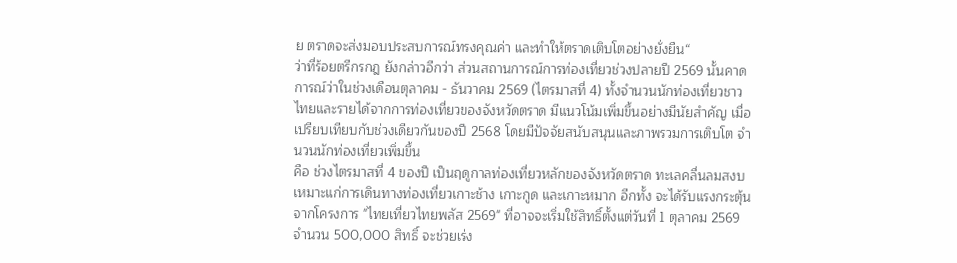ย ตราดจะส่งมอบประสบการณ์ทรงคุณค่า และทำให้ตราดเติบโตอย่างยั่งยืน“
ว่าที่ร้อยตรีกรกฎ ยังกล่าวอีกว่า ส่วนสถานการณ์การท่องเที่ยวช่วงปลายปี 2569 นั้นคาดการณ์ว่าในช่วงเดือนตุลาคม - ธันวาคม 2569 (ไตรมาสที่ 4) ทั้งจำนวนนักท่องเที่ยวชาวไทยและรายได้จากการท่องเที่ยวของจังหวัดตราด มีแนวโน้มเพิ่มขึ้นอย่างมีนัยสำคัญ เมื่อเปรียบเทียบกับช่วงเดียวกันของปี 2568 โดยมีปัจจัยสนับสนุนและภาพรวมการเติบโต จำนวนนักท่องเที่ยวเพิ่มขึ้น
คือ ช่วงไตรมาสที่ 4 ของปี เป็นฤดูกาลท่องเที่ยวหลักของจังหวัดตราด ทะเลคลื่นลมสงบ เหมาะแก่การเดินทางท่องเที่ยวเกาะช้าง เกาะกูด และเกาะหมาก อีกทั้ง จะได้รับแรงกระตุ้นจากโครงการ "ไทยเที่ยวไทยพลัส 2569" ที่อาจจะเริ่มใช้สิทธิ์ตั้งแต่วันที่ 1 ตุลาคม 2569 จำนวน 500,000 สิทธิ์ จะช่วยเร่ง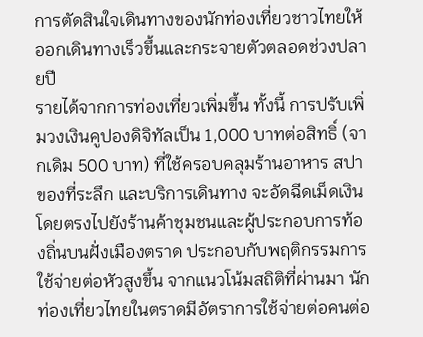การตัดสินใจเดินทางของนักท่องเที่ยวชาวไทยให้ออกเดินทางเร็วขึ้นและกระจายตัวตลอดช่วงปลายปี
รายได้จากการท่องเที่ยวเพิ่มขึ้น ทั้งนี้ การปรับเพิ่มวงเงินคูปองดิจิทัลเป็น 1,000 บาทต่อสิทธิ์ (จากเดิม 500 บาท) ที่ใช้ครอบคลุมร้านอาหาร สปา ของที่ระลึก และบริการเดินทาง จะอัดฉีดเม็ดเงินโดยตรงไปยังร้านค้าชุมชนและผู้ประกอบการท้องถิ่นบนฝั่งเมืองตราด ประกอบกับพฤติกรรมการใช้จ่ายต่อหัวสูงขึ้น จากแนวโน้มสถิติที่ผ่านมา นักท่องเที่ยวไทยในตราดมีอัตราการใช้จ่ายต่อคนต่อ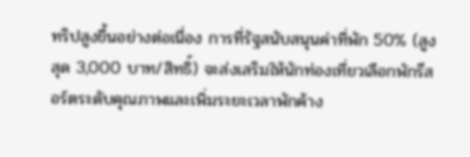ทริปสูงขึ้นอย่างต่อเนื่อง การที่รัฐสนับสนุนค่าที่พัก 50% (สูงสุด 3,000 บาท/สิทธิ์) จะส่งเสริมให้นักท่องเที่ยวเลือกพักรีสอร์ตระดับคุณภาพและเพิ่มระยะเวลาพักค้าง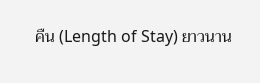คืน (Length of Stay) ยาวนาน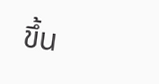ขึ้น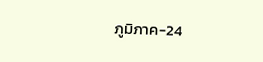ภูมิภาค-24